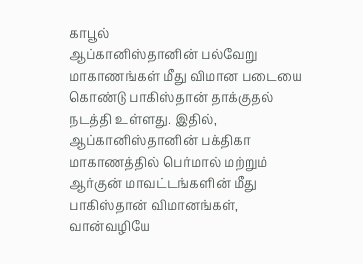காபூல்
ஆப்கானிஸ்தானின் பல்வேறு மாகாணங்கள் மீது விமான படையை கொண்டு பாகிஸ்தான் தாக்குதல் நடத்தி உள்ளது. இதில், ஆப்கானிஸ்தானின் பக்திகா மாகாணத்தில் பெர்மால் மற்றும் ஆர்குன் மாவட்டங்களின் மீது பாகிஸ்தான் விமானங்கள், வான்வழியே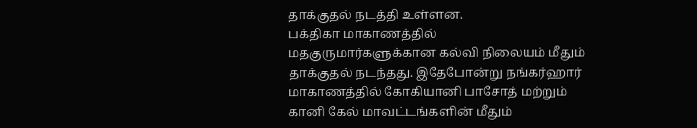தாக்குதல் நடத்தி உள்ளன.
பக்திகா மாகாணத்தில் மதகுருமார்களுக்கான கல்வி நிலையம் மீதும் தாக்குதல் நடந்தது. இதேபோன்று நங்கர்ஹார் மாகாணத்தில் கோகியானி பாசோத் மற்றும் கானி கேல் மாவட்டங்களின் மீதும்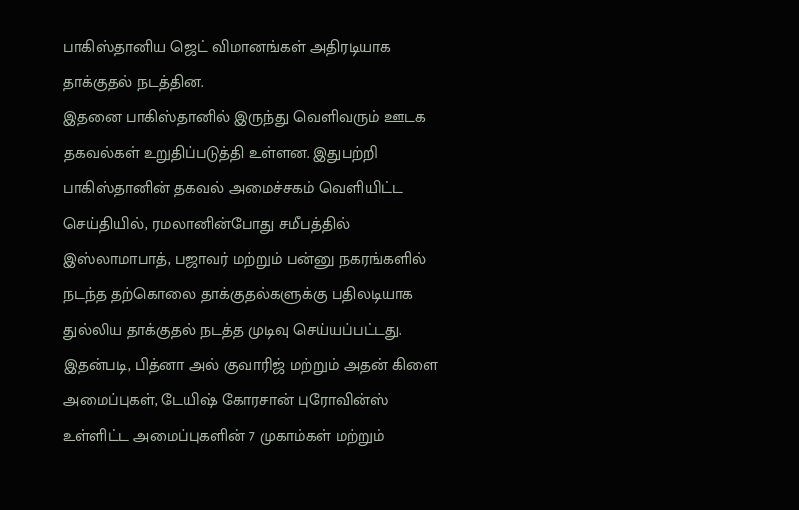பாகிஸ்தானிய ஜெட் விமானங்கள் அதிரடியாக தாக்குதல் நடத்தின.
இதனை பாகிஸ்தானில் இருந்து வெளிவரும் ஊடக தகவல்கள் உறுதிப்படுத்தி உள்ளன. இதுபற்றி பாகிஸ்தானின் தகவல் அமைச்சகம் வெளியிட்ட செய்தியில், ரமலானின்போது சமீபத்தில் இஸ்லாமாபாத், பஜாவர் மற்றும் பன்னு நகரங்களில் நடந்த தற்கொலை தாக்குதல்களுக்கு பதிலடியாக துல்லிய தாக்குதல் நடத்த முடிவு செய்யப்பட்டது.
இதன்படி, பித்னா அல் குவாரிஜ் மற்றும் அதன் கிளை அமைப்புகள், டேயிஷ் கோரசான் புரோவின்ஸ் உள்ளிட்ட அமைப்புகளின் 7 முகாம்கள் மற்றும்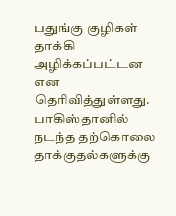பதுங்கு குழிகள் தாக்கி அழிக்கப்பட்டன என தெரிவித்துள்ளது. பாகிஸ்தானில் நடந்த தற்கொலை தாக்குதல்களுக்கு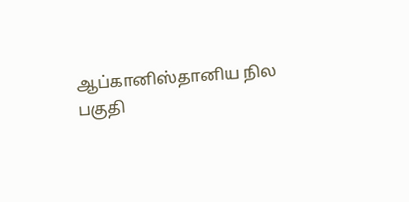ஆப்கானிஸ்தானிய நில பகுதி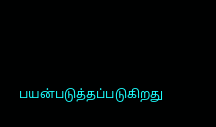பயன்படுத்தப்படுகிறது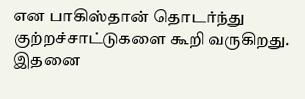என பாகிஸ்தான் தொடர்ந்து குற்றச்சாட்டுகளை கூறி வருகிறது. இதனை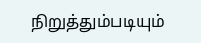நிறுத்தும்படியும்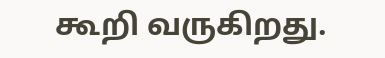கூறி வருகிறது.